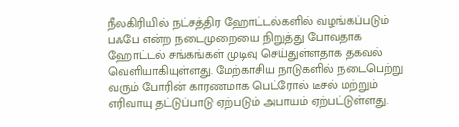நீலகிரியில் நட்சத்திர ஹோட்டல்களில் வழங்கப்படும் பஃபே என்ற நடைமுறையை நிறுத்து போவதாக ஹோட்டல் சங்கங்கள் முடிவு செய்துள்ளதாக தகவல் வெளியாகியுள்ளது. மேற்காசிய நாடுகளில் நடைபெற்று வரும் போரின் காரணமாக பெட்ரோல் டீசல் மற்றும் எரிவாயு தட்டுப்பாடு ஏற்படும் அபாயம் ஏற்பட்டுள்ளது.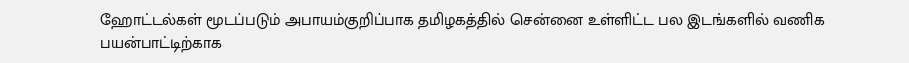ஹோட்டல்கள் மூடப்படும் அபாயம்குறிப்பாக தமிழகத்தில் சென்னை உள்ளிட்ட பல இடங்களில் வணிக பயன்பாட்டிற்காக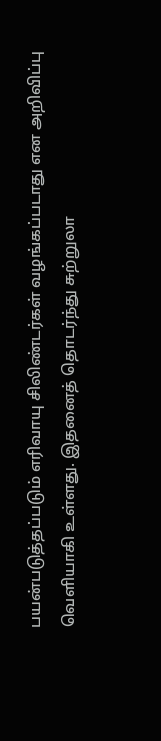பயன்படுத்தப்படும் எரிவாயு சிலிண்டர்கள் வழங்கப்படாது என அறிவிப்பு வெளியாகி உள்ளது. இதனைத் தொடர்ந்து சுற்றுலா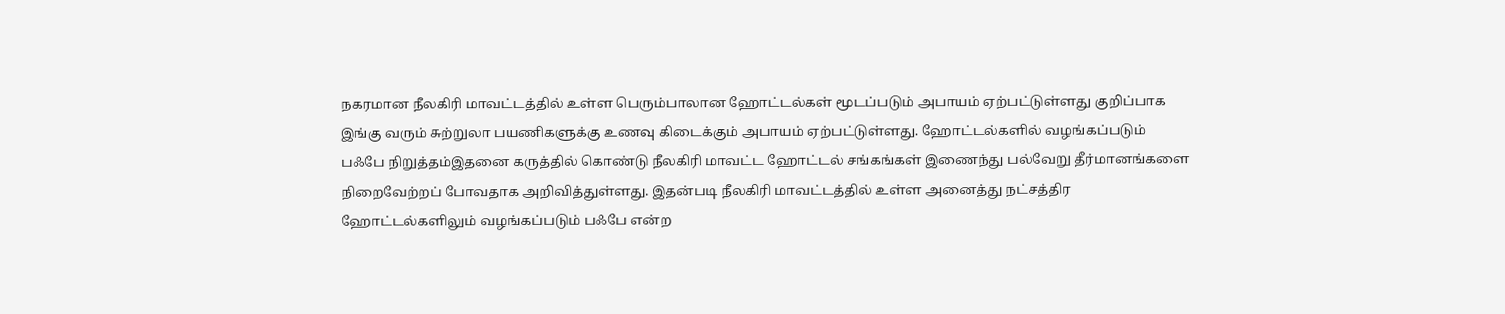நகரமான நீலகிரி மாவட்டத்தில் உள்ள பெரும்பாலான ஹோட்டல்கள் மூடப்படும் அபாயம் ஏற்பட்டுள்ளது குறிப்பாக இங்கு வரும் சுற்றுலா பயணிகளுக்கு உணவு கிடைக்கும் அபாயம் ஏற்பட்டுள்ளது. ஹோட்டல்களில் வழங்கப்படும் பஃபே நிறுத்தம்இதனை கருத்தில் கொண்டு நீலகிரி மாவட்ட ஹோட்டல் சங்கங்கள் இணைந்து பல்வேறு தீர்மானங்களை நிறைவேற்றப் போவதாக அறிவித்துள்ளது. இதன்படி நீலகிரி மாவட்டத்தில் உள்ள அனைத்து நட்சத்திர ஹோட்டல்களிலும் வழங்கப்படும் பஃபே என்ற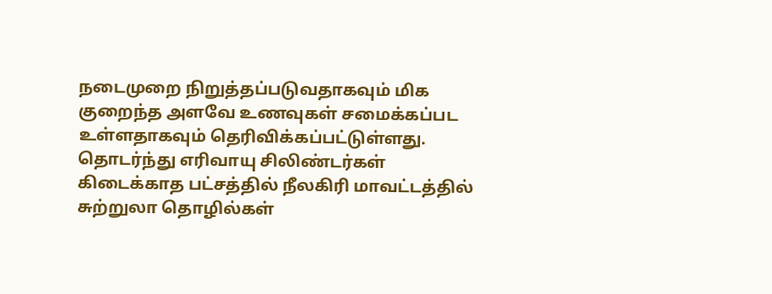நடைமுறை நிறுத்தப்படுவதாகவும் மிக குறைந்த அளவே உணவுகள் சமைக்கப்பட உள்ளதாகவும் தெரிவிக்கப்பட்டுள்ளது. தொடர்ந்து எரிவாயு சிலிண்டர்கள் கிடைக்காத பட்சத்தில் நீலகிரி மாவட்டத்தில் சுற்றுலா தொழில்கள்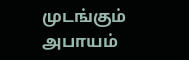முடங்கும் அபாயம்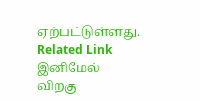ஏற்பட்டுள்ளது. Related Link இனிமேல் விறகு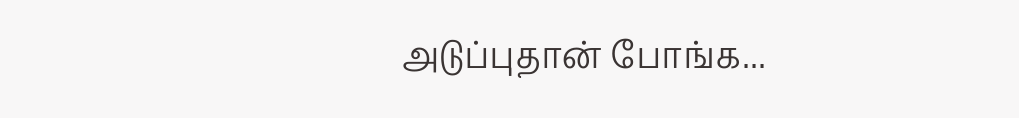அடுப்புதான் போங்க...